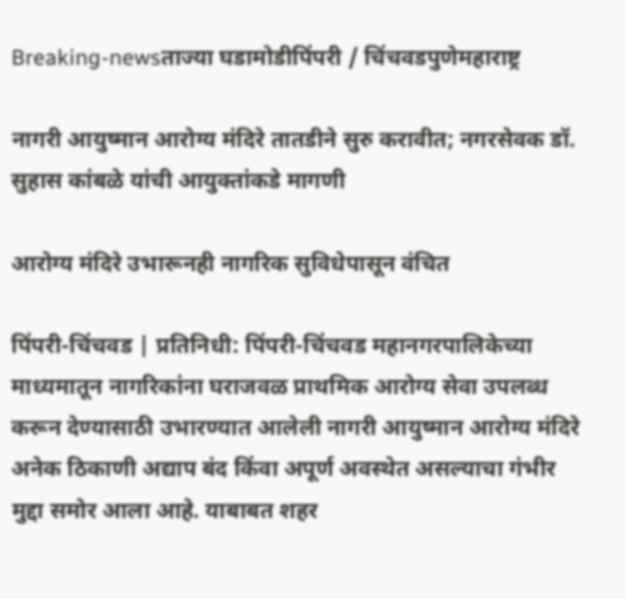Breaking-newsताज्या घडामोडीपिंपरी / चिंचवडपुणेमहाराष्ट्र

नागरी आयुष्मान आरोग्य मंदिरे तातडीने सुरु करावीत; नगरसेवक डॉ. सुहास कांबळे यांची आयुक्तांकडे मागणी

आरोग्य मंदिरे उभारूनही नागरिक सुविधेपासून वंचित

पिंपरी-चिंचवड | प्रतिनिधी: पिंपरी-चिंचवड महानगरपालिकेच्या माध्यमातून नागरिकांना घराजवळ प्राथमिक आरोग्य सेवा उपलब्ध करून देण्यासाठी उभारण्यात आलेली नागरी आयुष्मान आरोग्य मंदिरे अनेक ठिकाणी अद्याप बंद किंवा अपूर्ण अवस्थेत असल्याचा गंभीर मुद्दा समोर आला आहे. याबाबत शहर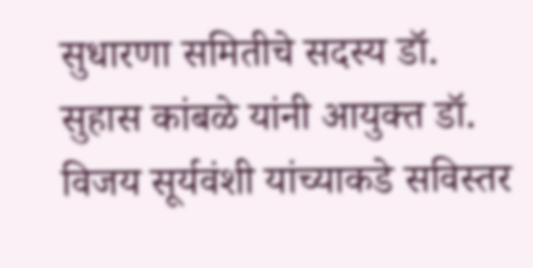सुधारणा समितीचे सदस्य डॉ. सुहास कांबळे यांनी आयुक्त डॉ. विजय सूर्यवंशी यांच्याकडे सविस्तर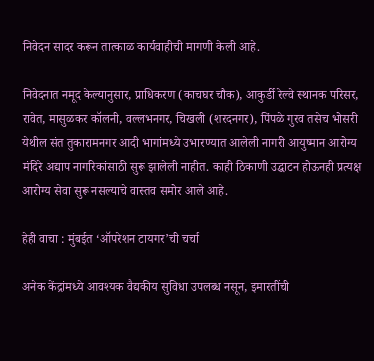निवेदन सादर करून तात्काळ कार्यवाहीची मागणी केली आहे.

निवेदनात नमूद केल्यानुसार, प्राधिकरण (काचघर चौक), आकुर्डी रेल्वे स्थानक परिसर, रावेत, मासुळकर कॉलनी, वल्लभनगर, चिखली (शरदनगर), पिंपळे गुरव तसेच भोसरी येथील संत तुकारामनगर आदी भागांमध्ये उभारण्यात आलेली नागरी आयुष्मान आरोग्य मंदिरे अद्याप नागरिकांसाठी सुरू झालेली नाहीत. काही ठिकाणी उद्घाटन होऊनही प्रत्यक्ष आरोग्य सेवा सुरू नसल्याचे वास्तव समोर आले आहे.

हेही वाचा : मुंबईत ‘ऑपरेशन टायगर’ची चर्चा

अनेक केंद्रांमध्ये आवश्यक वैद्यकीय सुविधा उपलब्ध नसून, इमारतींची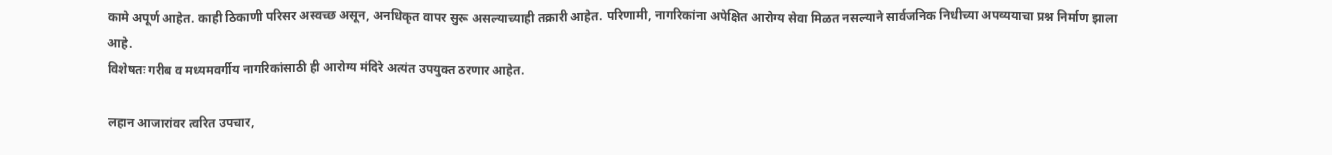कामे अपूर्ण आहेत. काही ठिकाणी परिसर अस्वच्छ असून, अनधिकृत वापर सुरू असल्याच्याही तक्रारी आहेत. परिणामी, नागरिकांना अपेक्षित आरोग्य सेवा मिळत नसल्याने सार्वजनिक निधीच्या अपव्ययाचा प्रश्न निर्माण झाला आहे.
विशेषतः गरीब व मध्यमवर्गीय नागरिकांसाठी ही आरोग्य मंदिरे अत्यंत उपयुक्त ठरणार आहेत.

लहान आजारांवर त्वरित उपचार,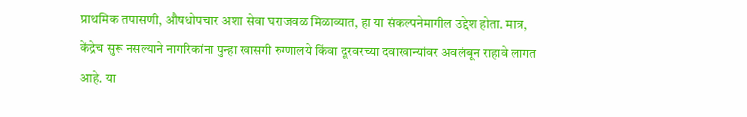प्राथमिक तपासणी, औषधोपचार अशा सेवा घराजवळ मिळाव्यात, हा या संकल्पनेमागील उद्देश होता. मात्र, केंद्रेच सुरू नसल्याने नागरिकांना पुन्हा खासगी रुग्णालये किंवा दूरवरच्या दवाखान्यांवर अवलंबून राहावे लागत आहे. या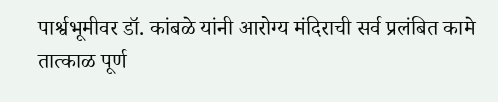पार्श्वभूमीवर डॉ. कांबळे यांनी आरोग्य मंदिराची सर्व प्रलंबित कामे तात्काळ पूर्ण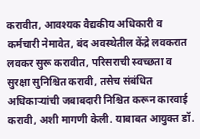करावीत, आवश्यक वैद्यकीय अधिकारी व कर्मचारी नेमावेत, बंद अवस्थेतील केंद्रे लवकरात लवकर सुरू करावीत, परिसराची स्वच्छता व सुरक्षा सुनिश्चित करावी, तसेच संबंधित अधिकाऱ्यांची जबाबदारी निश्चित करून कारवाई करावी, अशी मागणी केली. याबाबत आयुक्त डॉ.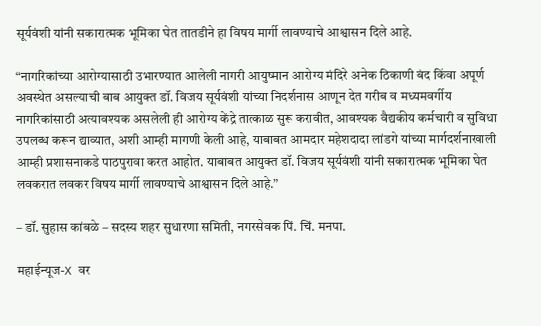सूर्यवंशी यांनी सकारात्मक भूमिका घेत तातडीने हा विषय मार्गी लावण्याचे आश्वासन दिले आहे.

“नागरिकांच्या आरोग्यासाठी उभारण्यात आलेली नागरी आयुष्मान आरोग्य मंदिरे अनेक ठिकाणी बंद किंवा अपूर्ण अवस्थेत असल्याची बाब आयुक्त डॉ. विजय सूर्यवंशी यांच्या निदर्शनास आणून देत गरीब व मध्यमवर्गीय नागरिकांसाठी अत्यावश्यक असलेली ही आरोग्य केंद्रे तात्काळ सुरू करावीत, आवश्यक वैद्यकीय कर्मचारी व सुविधा उपलब्ध करून द्याव्यात, अशी आम्ही मागणी केली आहे, याबाबत आमदार महेशदादा लांडगे यांच्या मार्गदर्शनाखाली आम्ही प्रशासनाकडे पाठपुरावा करत आहोत. याबाबत आयुक्त डॉ. विजय सूर्यवंशी यांनी सकारात्मक भूमिका घेत लवकरात लवकर विषय मार्गी लावण्याचे आश्वासन दिले आहे.”

– डॉ. सुहास कांबळे – सदस्य शहर सुधारणा समिती, नगरसेवक पिं. चिं. मनपा.

महाईन्यूज-X वर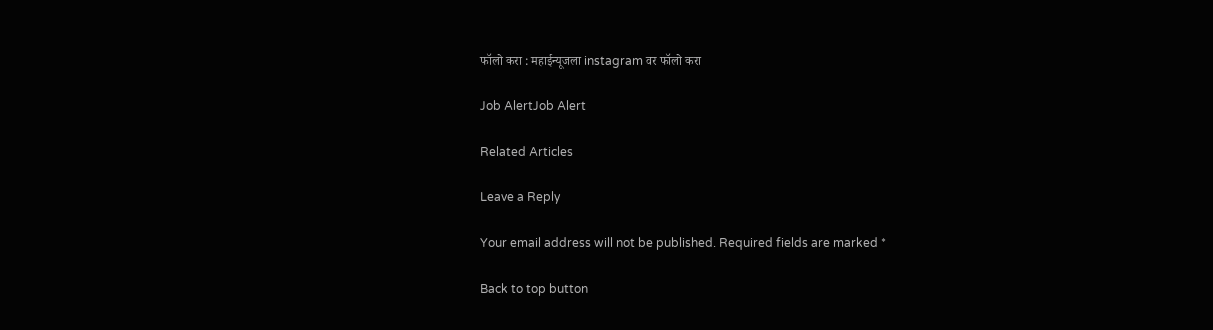फॉलो करा : महाईन्यूजला instagram वर फॉलो करा

Job AlertJob Alert

Related Articles

Leave a Reply

Your email address will not be published. Required fields are marked *

Back to top button